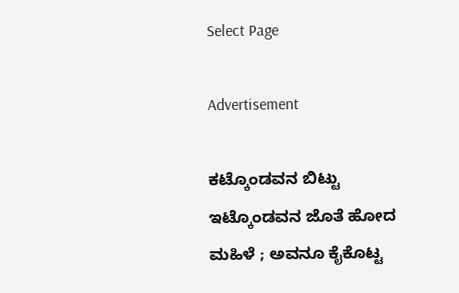Select Page

Advertisement

ಕಟ್ಕೊಂಡವನ ಬಿಟ್ಟು ಇಟ್ಕೊಂಡವನ ಜೊತೆ ಹೋದ ಮಹಿಳೆ ; ಅವನೂ ಕೈಕೊಟ್ಟ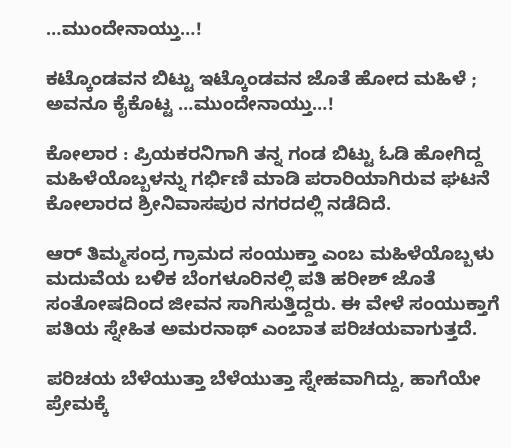…ಮುಂದೇನಾಯ್ತು…!

ಕಟ್ಕೊಂಡವನ ಬಿಟ್ಟು ಇಟ್ಕೊಂಡವನ ಜೊತೆ ಹೋದ ಮಹಿಳೆ ; ಅವನೂ ಕೈಕೊಟ್ಟ …ಮುಂದೇನಾಯ್ತು…!

ಕೋಲಾರ : ಪ್ರಿಯಕರನಿಗಾಗಿ ತನ್ನ ಗಂಡ ಬಿಟ್ಟು ಓಡಿ ಹೋಗಿದ್ದ ಮಹಿಳೆಯೊಬ್ಬಳನ್ನು ಗರ್ಭಿಣಿ ಮಾಡಿ ಪರಾರಿಯಾಗಿರುವ ಘಟನೆ ಕೋಲಾರದ ಶ್ರೀನಿವಾಸಪುರ ನಗರದಲ್ಲಿ ನಡೆದಿದೆ.

ಆರ್ ತಿಮ್ಮಸಂದ್ರ ಗ್ರಾಮದ ಸಂಯುಕ್ತಾ ಎಂಬ ಮಹಿಳೆಯೊಬ್ಬಳು ಮದುವೆಯ ಬಳಿಕ ಬೆಂಗಳೂರಿನಲ್ಲಿ ಪತಿ ಹರೀಶ್ ಜೊತೆ ಸಂತೋಷದಿಂದ ಜೀವನ ಸಾಗಿಸುತ್ತಿದ್ದರು. ಈ ವೇಳೆ ಸಂಯುಕ್ತಾಗೆ ಪತಿಯ ಸ್ನೇಹಿತ ಅಮರನಾಥ್ ಎಂಬಾತ ಪರಿಚಯವಾಗುತ್ತದೆ.

ಪರಿಚಯ ಬೆಳೆಯುತ್ತಾ ಬೆಳೆಯುತ್ತಾ ಸ್ನೇಹವಾಗಿದ್ದು, ಹಾಗೆಯೇ ಪ್ರೇಮಕ್ಕೆ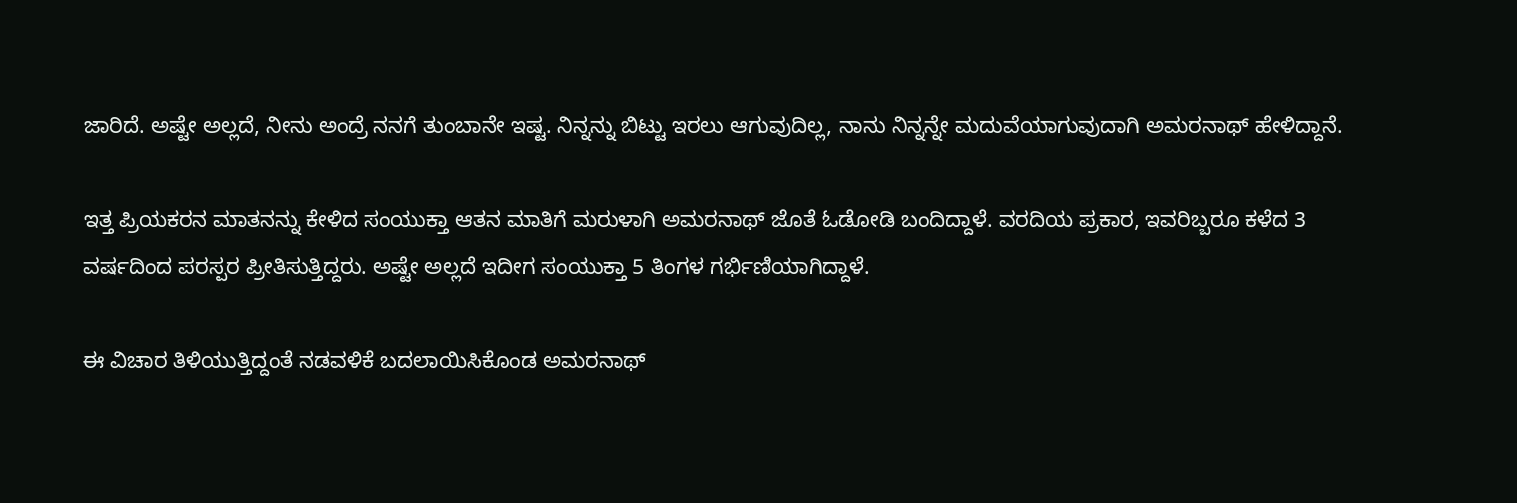ಜಾರಿದೆ. ಅಷ್ಟೇ ಅಲ್ಲದೆ, ನೀನು ಅಂದ್ರೆ ನನಗೆ ತುಂಬಾನೇ ಇಷ್ಟ. ನಿನ್ನನ್ನು ಬಿಟ್ಟು ಇರಲು ಆಗುವುದಿಲ್ಲ, ನಾನು ನಿನ್ನನ್ನೇ ಮದುವೆಯಾಗುವುದಾಗಿ ಅಮರನಾಥ್ ಹೇಳಿದ್ದಾನೆ.

ಇತ್ತ ಪ್ರಿಯಕರನ ಮಾತನನ್ನು ಕೇಳಿದ ಸಂಯುಕ್ತಾ ಆತನ ಮಾತಿಗೆ ಮರುಳಾಗಿ ಅಮರನಾಥ್ ಜೊತೆ ಓಡೋಡಿ ಬಂದಿದ್ದಾಳೆ. ವರದಿಯ ಪ್ರಕಾರ, ಇವರಿಬ್ಬರೂ ಕಳೆದ 3 ವರ್ಷದಿಂದ ಪರಸ್ಪರ ಪ್ರೀತಿಸುತ್ತಿದ್ದರು. ಅಷ್ಟೇ ಅಲ್ಲದೆ ಇದೀಗ ಸಂಯುಕ್ತಾ 5 ತಿಂಗಳ ಗರ್ಭಿಣಿಯಾಗಿದ್ದಾಳೆ.

ಈ ವಿಚಾರ ತಿಳಿಯುತ್ತಿದ್ದಂತೆ ನಡವಳಿಕೆ ಬದಲಾಯಿಸಿಕೊಂಡ ಅಮರನಾಥ್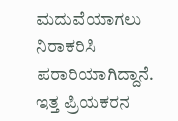ಮದುವೆಯಾಗಲು ನಿರಾಕರಿಸಿ ಪರಾರಿಯಾಗಿದ್ದಾನೆ. ಇತ್ತ ಪ್ರಿಯಕರನ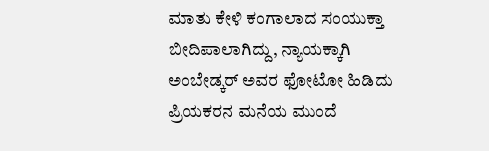ಮಾತು ಕೇಳಿ ಕಂಗಾಲಾದ ಸಂಯುಕ್ತಾ ಬೀದಿಪಾಲಾಗಿದ್ದು, ನ್ಯಾಯಕ್ಕಾಗಿ ಅಂಬೇಡ್ಕರ್ ಅವರ ಫೋಟೋ ಹಿಡಿದು ಪ್ರಿಯಕರನ ಮನೆಯ ಮುಂದೆ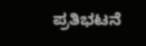ಪ್ರತಿಭಟನೆ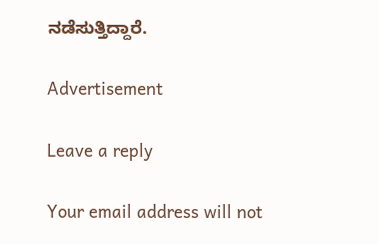ನಡೆಸುತ್ತಿದ್ದಾರೆ.

Advertisement

Leave a reply

Your email address will not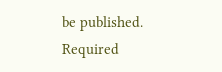be published. Required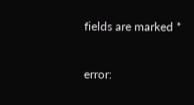fields are marked *

error: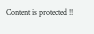Content is protected !!